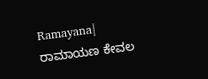Ramayana| ರಾಮಾಯಣ ಕೇವಲ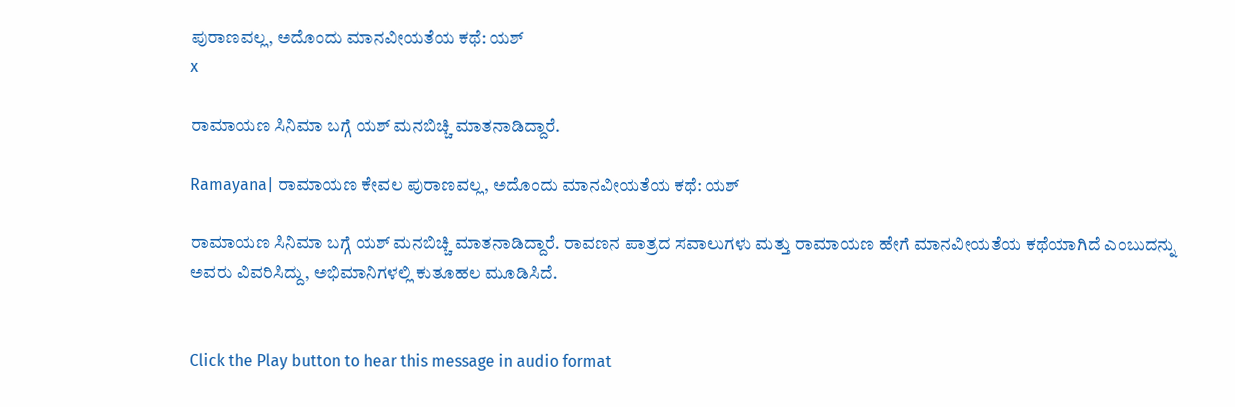ಪುರಾಣವಲ್ಲ, ಅದೊಂದು ಮಾನವೀಯತೆಯ ಕಥೆ: ಯಶ್
x

ರಾಮಾಯಣ ಸಿನಿಮಾ ಬಗ್ಗೆ ಯಶ್ ಮನಬಿಚ್ಚಿ ಮಾತನಾಡಿದ್ದಾರೆ.

Ramayana| ರಾಮಾಯಣ ಕೇವಲ ಪುರಾಣವಲ್ಲ, ಅದೊಂದು ಮಾನವೀಯತೆಯ ಕಥೆ: ಯಶ್

ರಾಮಾಯಣ ಸಿನಿಮಾ ಬಗ್ಗೆ ಯಶ್ ಮನಬಿಚ್ಚಿ ಮಾತನಾಡಿದ್ದಾರೆ. ರಾವಣನ ಪಾತ್ರದ ಸವಾಲುಗಳು ಮತ್ತು ರಾಮಾಯಣ ಹೇಗೆ ಮಾನವೀಯತೆಯ ಕಥೆಯಾಗಿದೆ ಎಂಬುದನ್ನು ಅವರು ವಿವರಿಸಿದ್ದು, ಅಭಿಮಾನಿಗಳಲ್ಲಿ ಕುತೂಹಲ ಮೂಡಿಸಿದೆ.


Click the Play button to hear this message in audio format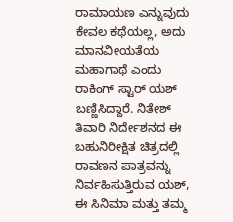ರಾಮಾಯಣ ಎನ್ನುವುದು ಕೇವಲ ಕಥೆಯಲ್ಲ, ಅದು ಮಾನವೀಯತೆಯ ಮಹಾಗಾಥೆ ಎಂದು ರಾಕಿಂಗ್ ಸ್ಟಾರ್ ಯಶ್ ಬಣ್ಣಿಸಿದ್ದಾರೆ. ನಿತೇಶ್ ತಿವಾರಿ ನಿರ್ದೇಶನದ ಈ ಬಹುನಿರೀಕ್ಷಿತ ಚಿತ್ರದಲ್ಲಿ ರಾವಣನ ಪಾತ್ರವನ್ನು ನಿರ್ವಹಿಸುತ್ತಿರುವ ಯಶ್, ಈ ಸಿನಿಮಾ ಮತ್ತು ತಮ್ಮ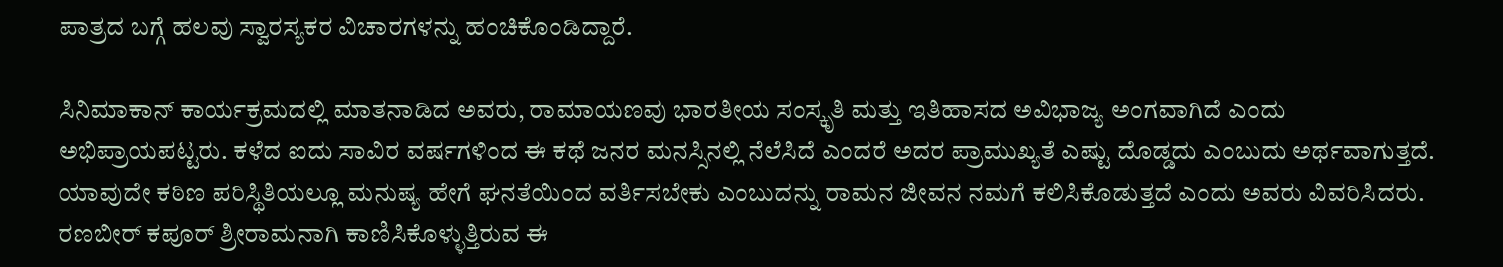ಪಾತ್ರದ ಬಗ್ಗೆ ಹಲವು ಸ್ವಾರಸ್ಯಕರ ವಿಚಾರಗಳನ್ನು ಹಂಚಿಕೊಂಡಿದ್ದಾರೆ.

ಸಿನಿಮಾಕಾನ್ ಕಾರ್ಯಕ್ರಮದಲ್ಲಿ ಮಾತನಾಡಿದ ಅವರು, ರಾಮಾಯಣವು ಭಾರತೀಯ ಸಂಸ್ಕೃತಿ ಮತ್ತು ಇತಿಹಾಸದ ಅವಿಭಾಜ್ಯ ಅಂಗವಾಗಿದೆ ಎಂದು ಅಭಿಪ್ರಾಯಪಟ್ಟರು. ಕಳೆದ ಐದು ಸಾವಿರ ವರ್ಷಗಳಿಂದ ಈ ಕಥೆ ಜನರ ಮನಸ್ಸಿನಲ್ಲಿ ನೆಲೆಸಿದೆ ಎಂದರೆ ಅದರ ಪ್ರಾಮುಖ್ಯತೆ ಎಷ್ಟು ದೊಡ್ಡದು ಎಂಬುದು ಅರ್ಥವಾಗುತ್ತದೆ. ಯಾವುದೇ ಕಠಿಣ ಪರಿಸ್ಥಿತಿಯಲ್ಲೂ ಮನುಷ್ಯ ಹೇಗೆ ಘನತೆಯಿಂದ ವರ್ತಿಸಬೇಕು ಎಂಬುದನ್ನು ರಾಮನ ಜೀವನ ನಮಗೆ ಕಲಿಸಿಕೊಡುತ್ತದೆ ಎಂದು ಅವರು ವಿವರಿಸಿದರು. ರಣಬೀರ್ ಕಪೂರ್ ಶ್ರೀರಾಮನಾಗಿ ಕಾಣಿಸಿಕೊಳ್ಳುತ್ತಿರುವ ಈ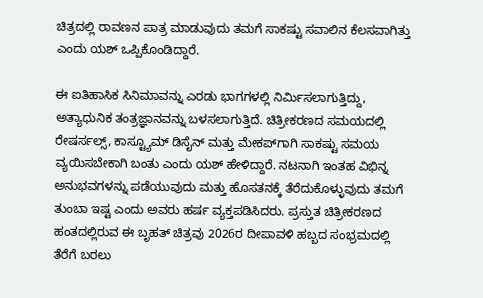ಚಿತ್ರದಲ್ಲಿ ರಾವಣನ ಪಾತ್ರ ಮಾಡುವುದು ತಮಗೆ ಸಾಕಷ್ಟು ಸವಾಲಿನ ಕೆಲಸವಾಗಿತ್ತು ಎಂದು ಯಶ್ ಒಪ್ಪಿಕೊಂಡಿದ್ದಾರೆ.

ಈ ಐತಿಹಾಸಿಕ ಸಿನಿಮಾವನ್ನು ಎರಡು ಭಾಗಗಳಲ್ಲಿ ನಿರ್ಮಿಸಲಾಗುತ್ತಿದ್ದು, ಅತ್ಯಾಧುನಿಕ ತಂತ್ರಜ್ಞಾನವನ್ನು ಬಳಸಲಾಗುತ್ತಿದೆ. ಚಿತ್ರೀಕರಣದ ಸಮಯದಲ್ಲಿ ರೇಷರ್ಸಲ್ಸ್, ಕಾಸ್ಟ್ಯೂಮ್ ಡಿಸೈನ್‌ ಮತ್ತು ಮೇಕಪ್‌ಗಾಗಿ ಸಾಕಷ್ಟು ಸಮಯ ವ್ಯಯಿಸಬೇಕಾಗಿ ಬಂತು ಎಂದು ಯಶ್ ಹೇಳಿದ್ದಾರೆ. ನಟನಾಗಿ ಇಂತಹ ವಿಭಿನ್ನ ಅನುಭವಗಳನ್ನು ಪಡೆಯುವುದು ಮತ್ತು ಹೊಸತನಕ್ಕೆ ತೆರೆದುಕೊಳ್ಳುವುದು ತಮಗೆ ತುಂಬಾ ಇಷ್ಟ ಎಂದು ಅವರು ಹರ್ಷ ವ್ಯಕ್ತಪಡಿಸಿದರು. ಪ್ರಸ್ತುತ ಚಿತ್ರೀಕರಣದ ಹಂತದಲ್ಲಿರುವ ಈ ಬೃಹತ್ ಚಿತ್ರವು 2026ರ ದೀಪಾವಳಿ ಹಬ್ಬದ ಸಂಭ್ರಮದಲ್ಲಿ ತೆರೆಗೆ ಬರಲು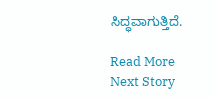ಸಿದ್ಧವಾಗುತ್ತಿದೆ.

Read More
Next Story